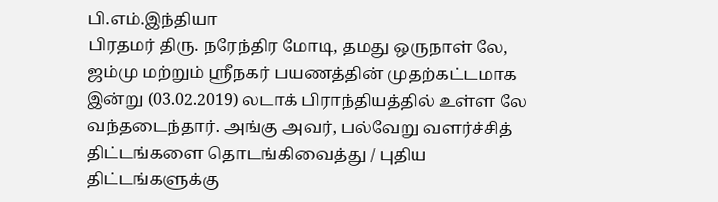பி.எம்.இந்தியா
பிரதமர் திரு. நரேந்திர மோடி, தமது ஒருநாள் லே, ஜம்மு மற்றும் ஸ்ரீநகர் பயணத்தின் முதற்கட்டமாக இன்று (03.02.2019) லடாக் பிராந்தியத்தில் உள்ள லே வந்தடைந்தார். அங்கு அவர், பல்வேறு வளர்ச்சித் திட்டங்களை தொடங்கிவைத்து / புதிய திட்டங்களுக்கு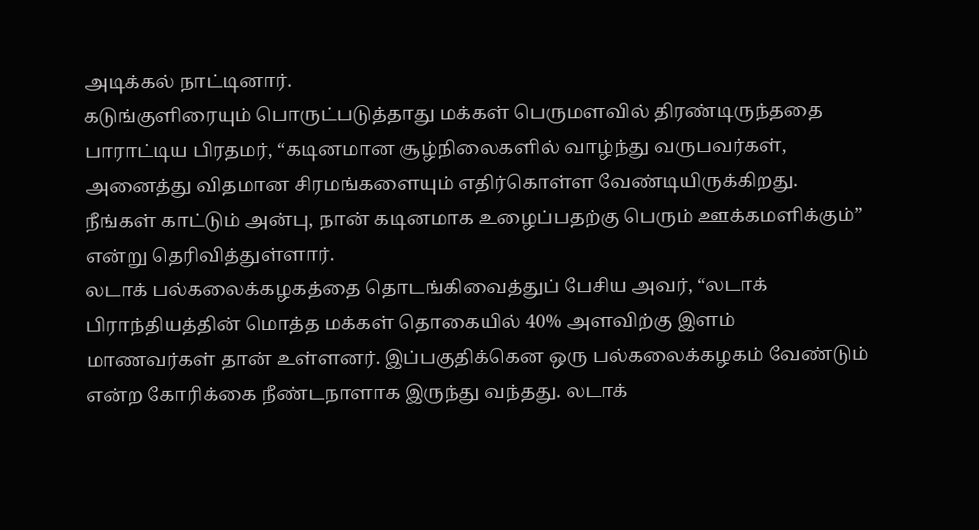அடிக்கல் நாட்டினார்.
கடுங்குளிரையும் பொருட்படுத்தாது மக்கள் பெருமளவில் திரண்டிருந்ததை பாராட்டிய பிரதமர், “கடினமான சூழ்நிலைகளில் வாழ்ந்து வருபவர்கள், அனைத்து விதமான சிரமங்களையும் எதிர்கொள்ள வேண்டியிருக்கிறது. நீங்கள் காட்டும் அன்பு, நான் கடினமாக உழைப்பதற்கு பெரும் ஊக்கமளிக்கும்” என்று தெரிவித்துள்ளார்.
லடாக் பல்கலைக்கழகத்தை தொடங்கிவைத்துப் பேசிய அவர், “லடாக் பிராந்தியத்தின் மொத்த மக்கள் தொகையில் 40% அளவிற்கு இளம் மாணவர்கள் தான் உள்ளனர். இப்பகுதிக்கென ஒரு பல்கலைக்கழகம் வேண்டும் என்ற கோரிக்கை நீண்டநாளாக இருந்து வந்தது. லடாக்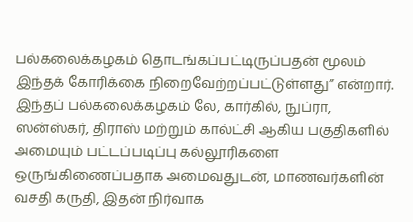பல்கலைக்கழகம் தொடங்கப்பட்டிருப்பதன் மூலம் இந்தக் கோரிக்கை நிறைவேற்றப்பட்டுள்ளது” என்றார். இந்தப் பல்கலைக்கழகம் லே, கார்கில், நுப்ரா, ஸன்ஸ்கர், திராஸ் மற்றும் கால்ட்சி ஆகிய பகுதிகளில் அமையும் பட்டப்படிப்பு கல்லூரிகளை ஒருங்கிணைப்பதாக அமைவதுடன், மாணவர்களின் வசதி கருதி, இதன் நிர்வாக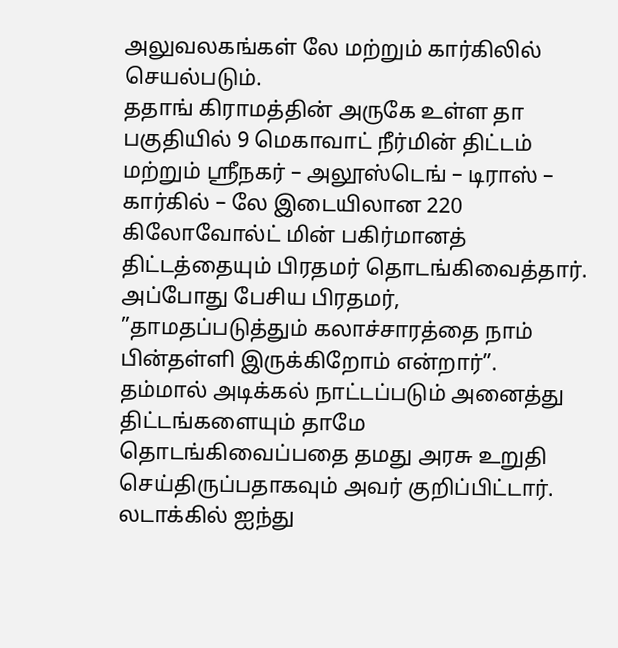அலுவலகங்கள் லே மற்றும் கார்கிலில் செயல்படும்.
ததாங் கிராமத்தின் அருகே உள்ள தா பகுதியில் 9 மெகாவாட் நீர்மின் திட்டம் மற்றும் ஸ்ரீநகர் – அலூஸ்டெங் – டிராஸ் – கார்கில் – லே இடையிலான 220 கிலோவோல்ட் மின் பகிர்மானத் திட்டத்தையும் பிரதமர் தொடங்கிவைத்தார். அப்போது பேசிய பிரதமர், ”தாமதப்படுத்தும் கலாச்சாரத்தை நாம் பின்தள்ளி இருக்கிறோம் என்றார்”. தம்மால் அடிக்கல் நாட்டப்படும் அனைத்து திட்டங்களையும் தாமே தொடங்கிவைப்பதை தமது அரசு உறுதி செய்திருப்பதாகவும் அவர் குறிப்பிட்டார்.
லடாக்கில் ஐந்து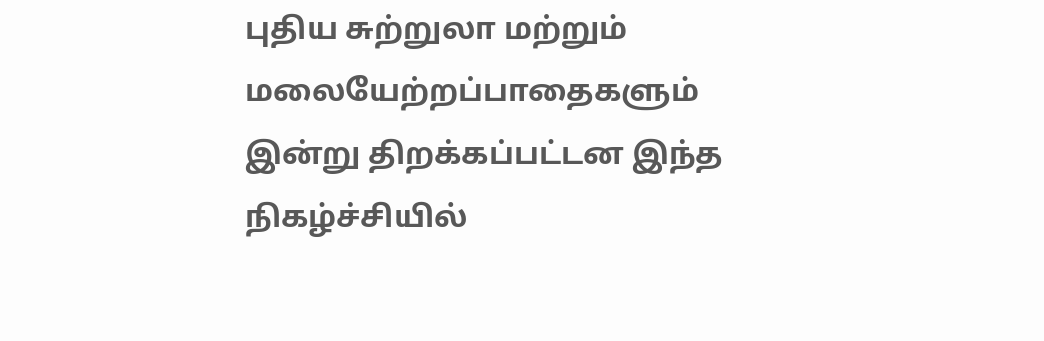புதிய சுற்றுலா மற்றும் மலையேற்றப்பாதைகளும் இன்று திறக்கப்பட்டன இந்த நிகழ்ச்சியில்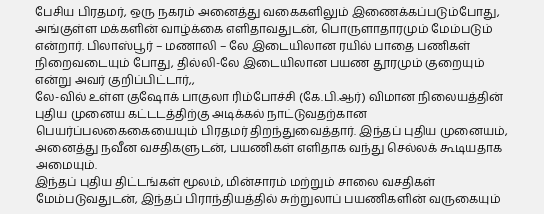பேசிய பிரதமர், ஒரு நகரம் அனைத்து வகைகளிலும் இணைக்கப்படும்போது, அங்குள்ள மக்களின் வாழ்க்கை எளிதாவதுடன், பொருளாதாரமும் மேம்படும் என்றார். பிலாஸ்பூர் – மணாலி – லே இடையிலான ரயில் பாதை பணிகள் நிறைவடையும் போது, தில்லி-லே இடையிலான பயண தூரமும் குறையும் என்று அவர் குறிப்பிட்டார்,,
லே-வில் உள்ள குஷோக் பாகுலா ரிம்போச்சி (கே.பி.ஆர்) விமான நிலையத்தின் புதிய முனைய கட்டடத்திற்கு அடிக்கல் நாட்டுவதற்கான பெயர்ப்பலகைகையையும் பிரதமர் திறந்துவைத்தார். இந்தப் புதிய முனையம், அனைத்து நவீன வசதிகளுடன், பயணிகள் எளிதாக வந்து செல்லக் கூடியதாக அமையும்.
இந்தப் புதிய திட்டங்கள் மூலம், மின்சாரம் மற்றும் சாலை வசதிகள் மேம்படுவதுடன், இந்தப் பிராந்தியத்தில் சுற்றுலாப் பயணிகளின் வருகையும்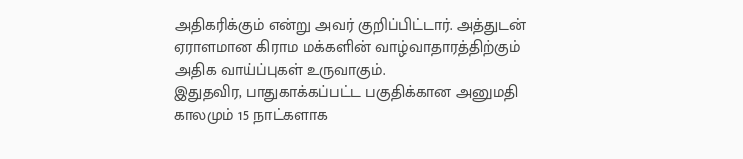அதிகரிக்கும் என்று அவர் குறிப்பிட்டார். அத்துடன் ஏராளமான கிராம மக்களின் வாழ்வாதாரத்திற்கும் அதிக வாய்ப்புகள் உருவாகும்.
இதுதவிர, பாதுகாக்கப்பட்ட பகுதிக்கான அனுமதி காலமும் 15 நாட்களாக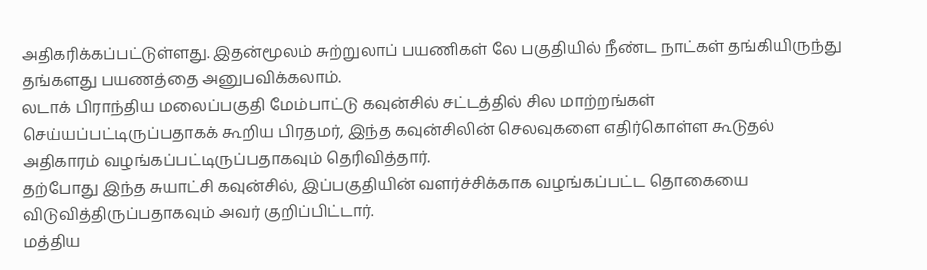அதிகரிக்கப்பட்டுள்ளது. இதன்மூலம் சுற்றுலாப் பயணிகள் லே பகுதியில் நீண்ட நாட்கள் தங்கியிருந்து தங்களது பயணத்தை அனுபவிக்கலாம்.
லடாக் பிராந்திய மலைப்பகுதி மேம்பாட்டு கவுன்சில் சட்டத்தில் சில மாற்றங்கள் செய்யப்பட்டிருப்பதாகக் கூறிய பிரதமர், இந்த கவுன்சிலின் செலவுகளை எதிர்கொள்ள கூடுதல் அதிகாரம் வழங்கப்பட்டிருப்பதாகவும் தெரிவித்தார்.
தற்போது இந்த சுயாட்சி கவுன்சில், இப்பகுதியின் வளர்ச்சிக்காக வழங்கப்பட்ட தொகையை விடுவித்திருப்பதாகவும் அவர் குறிப்பிட்டார்.
மத்திய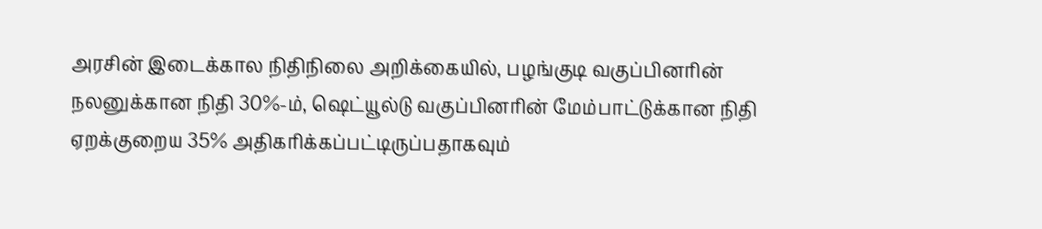அரசின் இடைக்கால நிதிநிலை அறிக்கையில், பழங்குடி வகுப்பினரின் நலனுக்கான நிதி 30%-ம், ஷெட்யூல்டு வகுப்பினரின் மேம்பாட்டுக்கான நிதி ஏறக்குறைய 35% அதிகரிக்கப்பட்டிருப்பதாகவும்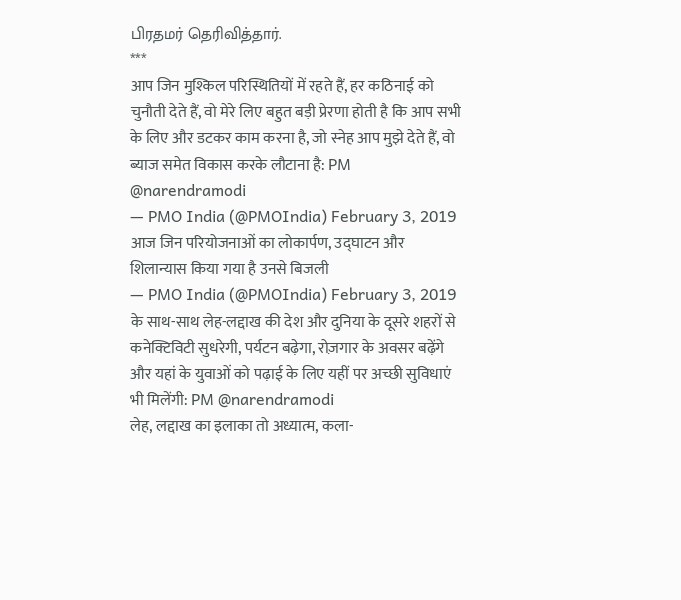பிரதமர் தெரிவித்தார்.
***
आप जिन मुश्किल परिस्थितियों में रहते हैं, हर कठिनाई को चुनौती देते हैं, वो मेरे लिए बहुत बड़ी प्रेरणा होती है कि आप सभी के लिए और डटकर काम करना है, जो स्नेह आप मुझे देते हैं, वो ब्याज समेत विकास करके लौटाना है: PM @narendramodi
— PMO India (@PMOIndia) February 3, 2019
आज जिन परियोजनाओं का लोकार्पण, उद्घाटन और शिलान्यास किया गया है उनसे बिजली
— PMO India (@PMOIndia) February 3, 2019
के साथ-साथ लेह-लद्दाख की देश और दुनिया के दूसरे शहरों से कनेक्टिविटी सुधरेगी, पर्यटन बढ़ेगा, रोज़गार के अवसर बढ़ेंगे और यहां के युवाओं को पढ़ाई के लिए यहीं पर अच्छी सुविधाएं भी मिलेंगी: PM @narendramodi
लेह, लद्दाख का इलाका तो अध्यात्म, कला-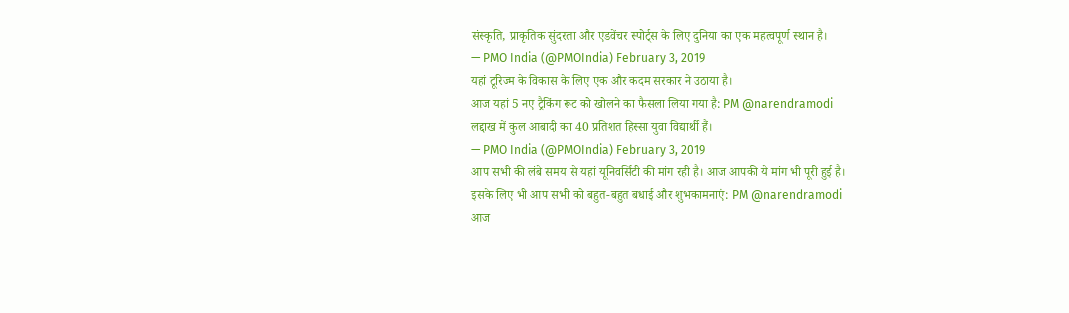संस्कृति, प्राकृतिक सुंदरता और एडवेंचर स्पोर्ट्स के लिए दुनिया का एक महत्वपूर्ण स्थान है।
— PMO India (@PMOIndia) February 3, 2019
यहां टूरिज्म के विकास के लिए एक और कदम सरकार ने उठाया है।
आज यहां 5 नए ट्रैकिंग रूट को खोलने का फैसला लिया गया है: PM @narendramodi
लद्दाख में कुल आबादी का 40 प्रतिशत हिस्सा युवा विद्यार्थी हैं।
— PMO India (@PMOIndia) February 3, 2019
आप सभी की लंबे समय से यहां यूनिवर्सिटी की मांग रही है। आज आपकी ये मांग भी पूरी हुई है।
इसके लिए भी आप सभी को बहुत-बहुत बधाई और शुभकामनाएं: PM @narendramodi
आज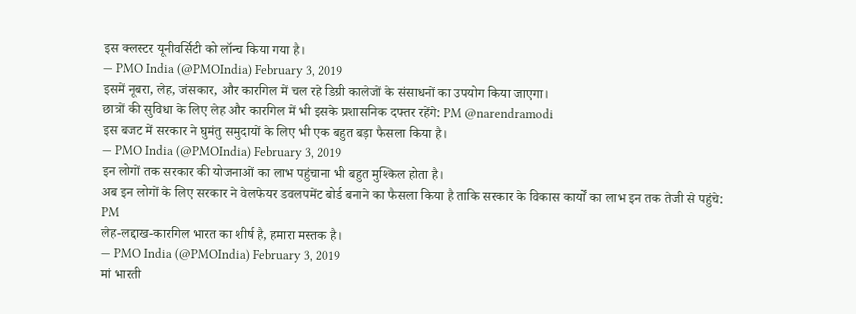इस क्लस्टर यूनीवर्सिटी को लॉन्च किया गया है।
— PMO India (@PMOIndia) February 3, 2019
इसमें नूबरा, लेह, जंसकार, और कारगिल में चल रहे डिग्री कालेजों के संसाधनों का उपयोग किया जाएगा।
छात्रों की सुविधा के लिए लेह और कारगिल में भी इसके प्रशासनिक दफ्तर रहेंगे: PM @narendramodi
इस बजट में सरकार ने घुमंतु समुदायों के लिए भी एक बहुत बड़ा फैसला किया है।
— PMO India (@PMOIndia) February 3, 2019
इन लोगों तक सरकार की योजनाओं का लाभ पहुंचाना भी बहुत मुश्किल होता है।
अब इन लोगों के लिए सरकार ने वेलफेयर डवलपमेंट बोर्ड बनाने का फैसला किया है ताकि सरकार के विकास कार्यों का लाभ इन तक तेजी से पहुंचे: PM
लेह-लद्दाख-कारगिल भारत का शीर्ष है, हमारा मस्तक है।
— PMO India (@PMOIndia) February 3, 2019
मां भारती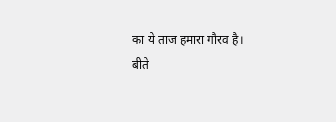का ये ताज हमारा गौरव है।
बीते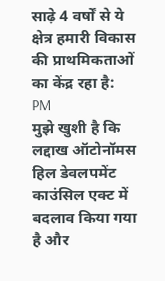साढ़े 4 वर्षों से ये क्षेत्र हमारी विकास की प्राथमिकताओं का केंद्र रहा है: PM
मुझे खुशी है कि लद्दाख ऑटोनॉमस हिल डेवलपमेंट काउंसिल एक्ट में बदलाव किया गया है और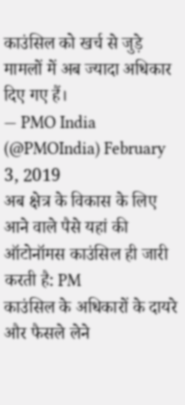काउंसिल को खर्च से जुड़े मामलों में अब ज्यादा अधिकार दिए गए हैं।
— PMO India (@PMOIndia) February 3, 2019
अब क्षेत्र के विकास के लिए आने वाले पैसे यहां की ऑटोनॉमस काउंसिल ही जारी करती है: PM
काउंसिल के अधिकारों के दायरे और फैसले लेने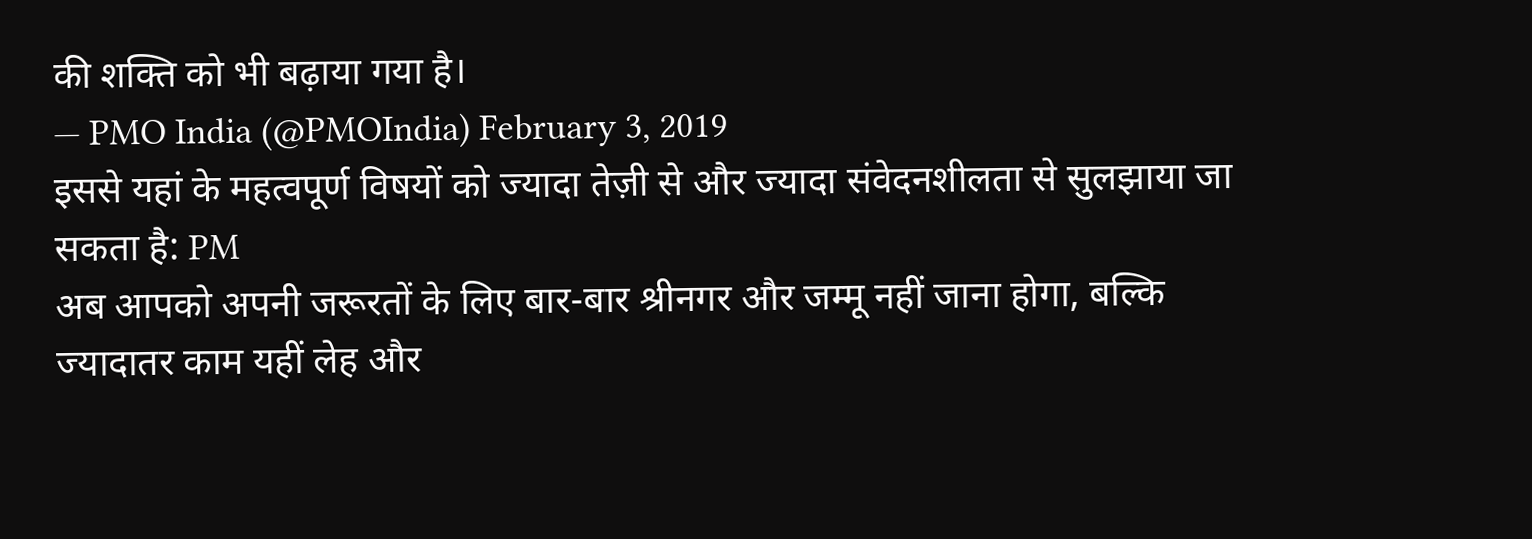की शक्ति को भी बढ़ाया गया है।
— PMO India (@PMOIndia) February 3, 2019
इससे यहां के महत्वपूर्ण विषयों को ज्यादा तेज़ी से और ज्यादा संवेदनशीलता से सुलझाया जा सकता है: PM
अब आपको अपनी जरूरतों के लिए बार-बार श्रीनगर और जम्मू नहीं जाना होगा, बल्कि ज्यादातर काम यहीं लेह और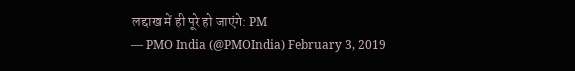लद्दाख में ही पूरे हो जाएंगे: PM
— PMO India (@PMOIndia) February 3, 2019